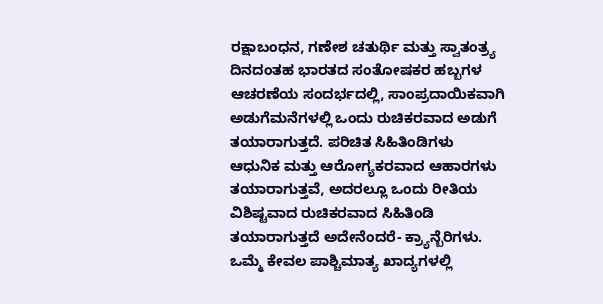ರಕ್ಷಾಬಂಧನ, ಗಣೇಶ ಚತುರ್ಥಿ ಮತ್ತು ಸ್ವಾತಂತ್ರ್ಯ ದಿನದಂತಹ ಭಾರತದ ಸಂತೋಷಕರ ಹಬ್ಬಗಳ ಆಚರಣೆಯ ಸಂದರ್ಭದಲ್ಲಿ, ಸಾಂಪ್ರದಾಯಿಕವಾಗಿ ಅಡುಗೆಮನೆಗಳಲ್ಲಿ ಒಂದು ರುಚಿಕರವಾದ ಅಡುಗೆ ತಯಾರಾಗುತ್ತದೆ. ಪರಿಚಿತ ಸಿಹಿತಿಂಡಿಗಳು ಆಧುನಿಕ ಮತ್ತು ಆರೋಗ್ಯಕರವಾದ ಆಹಾರಗಳು ತಯಾರಾಗುತ್ತವೆ, ಅದರಲ್ಲೂ ಒಂದು ರೀತಿಯ ವಿಶಿಷ್ಟವಾದ ರುಚಿಕರವಾದ ಸಿಹಿತಿಂಡಿ ತಯಾರಾಗುತ್ತದೆ ಅದೇನೆಂದರೆ- ಕ್ರ್ಯಾನ್ಬೆರಿಗಳು.
ಒಮ್ಮೆ ಕೇವಲ ಪಾಶ್ಚಿಮಾತ್ಯ ಖಾದ್ಯಗಳಲ್ಲಿ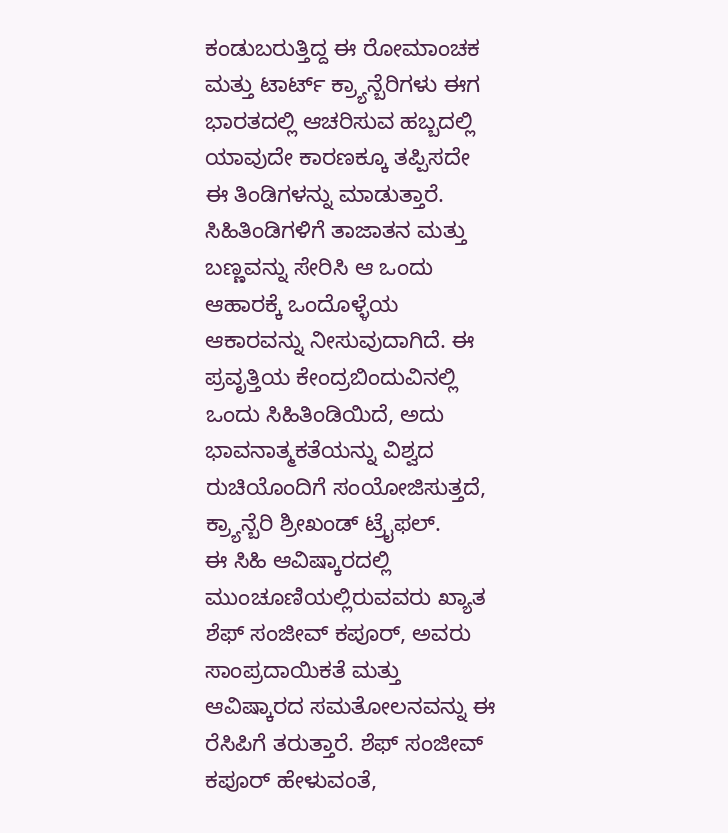ಕಂಡುಬರುತ್ತಿದ್ದ ಈ ರೋಮಾಂಚಕ ಮತ್ತು ಟಾರ್ಟ್ ಕ್ರ್ಯಾನ್ಬೆರಿಗಳು ಈಗ ಭಾರತದಲ್ಲಿ ಆಚರಿಸುವ ಹಬ್ಬದಲ್ಲಿ ಯಾವುದೇ ಕಾರಣಕ್ಕೂ ತಪ್ಪಿಸದೇ ಈ ತಿಂಡಿಗಳನ್ನು ಮಾಡುತ್ತಾರೆ. ಸಿಹಿತಿಂಡಿಗಳಿಗೆ ತಾಜಾತನ ಮತ್ತು ಬಣ್ಣವನ್ನು ಸೇರಿಸಿ ಆ ಒಂದು ಆಹಾರಕ್ಕೆ ಒಂದೊಳ್ಳೆಯ ಆಕಾರವನ್ನು ನೀಸುವುದಾಗಿದೆ. ಈ ಪ್ರವೃತ್ತಿಯ ಕೇಂದ್ರಬಿಂದುವಿನಲ್ಲಿ ಒಂದು ಸಿಹಿತಿಂಡಿಯಿದೆ, ಅದು ಭಾವನಾತ್ಮಕತೆಯನ್ನು ವಿಶ್ವದ ರುಚಿಯೊಂದಿಗೆ ಸಂಯೋಜಿಸುತ್ತದೆ, ಕ್ರ್ಯಾನ್ಬೆರಿ ಶ್ರೀಖಂಡ್ ಟ್ರೈಫಲ್.
ಈ ಸಿಹಿ ಆವಿಷ್ಕಾರದಲ್ಲಿ ಮುಂಚೂಣಿಯಲ್ಲಿರುವವರು ಖ್ಯಾತ ಶೆಫ್ ಸಂಜೀವ್ ಕಪೂರ್, ಅವರು ಸಾಂಪ್ರದಾಯಿಕತೆ ಮತ್ತು ಆವಿಷ್ಕಾರದ ಸಮತೋಲನವನ್ನು ಈ ರೆಸಿಪಿಗೆ ತರುತ್ತಾರೆ. ಶೆಫ್ ಸಂಜೀವ್ ಕಪೂರ್ ಹೇಳುವಂತೆ,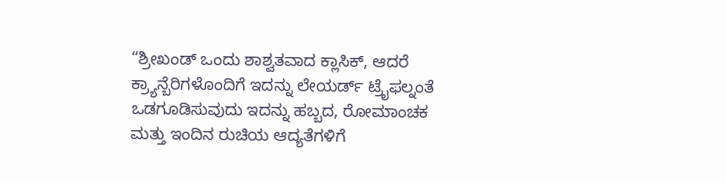“ಶ್ರೀಖಂಡ್ ಒಂದು ಶಾಶ್ವತವಾದ ಕ್ಲಾಸಿಕ್, ಆದರೆ ಕ್ರ್ಯಾನ್ಬೆರಿಗಳೊಂದಿಗೆ ಇದನ್ನು ಲೇಯರ್ಡ್ ಟ್ರೈಫಲ್ನಂತೆ ಒಡಗೂಡಿಸುವುದು ಇದನ್ನು ಹಬ್ಬದ, ರೋಮಾಂಚಕ ಮತ್ತು ಇಂದಿನ ರುಚಿಯ ಆದ್ಯತೆಗಳಿಗೆ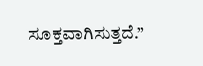ಸೂಕ್ತವಾಗಿಸುತ್ತದೆ.”